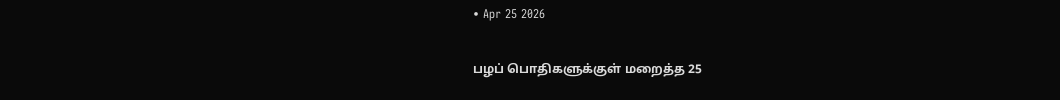• Apr 25 2026

பழப் பொதிகளுக்குள் மறைத்த 25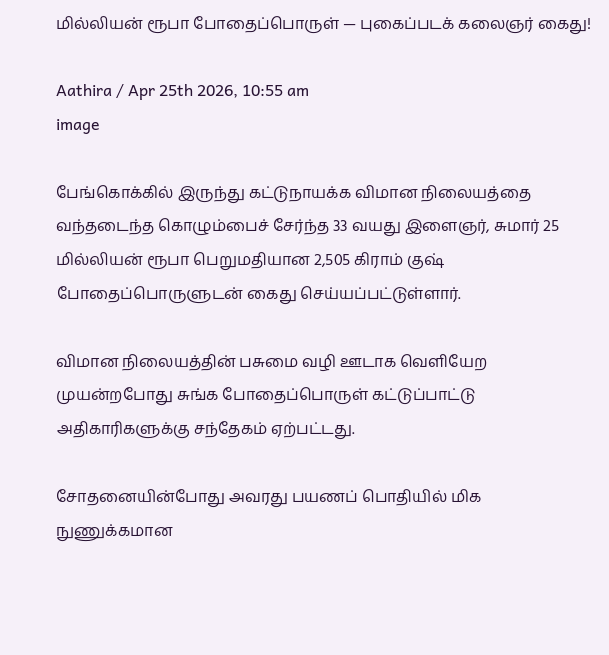மில்லியன் ரூபா போதைப்பொருள் — புகைப்படக் கலைஞர் கைது!

Aathira / Apr 25th 2026, 10:55 am
image

பேங்கொக்கில் இருந்து கட்டுநாயக்க விமான நிலையத்தை வந்தடைந்த கொழும்பைச் சேர்ந்த 33 வயது இளைஞர், சுமார் 25 மில்லியன் ரூபா பெறுமதியான 2,505 கிராம் குஷ் போதைப்பொருளுடன் கைது செய்யப்பட்டுள்ளார்.

விமான நிலையத்தின் பசுமை வழி ஊடாக வெளியேற முயன்றபோது சுங்க போதைப்பொருள் கட்டுப்பாட்டு அதிகாரிகளுக்கு சந்தேகம் ஏற்பட்டது.

சோதனையின்போது அவரது பயணப் பொதியில் மிக நுணுக்கமான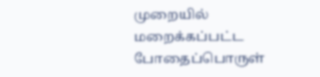முறையில் மறைக்கப்பட்ட போதைப்பொருள்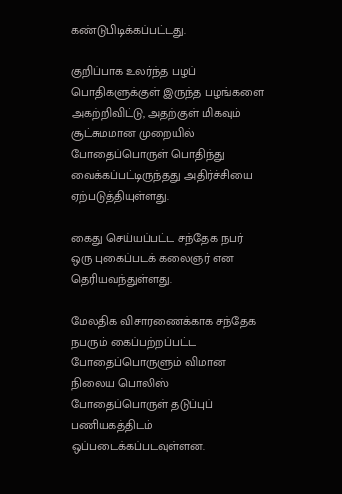கண்டுபிடிக்கப்பட்டது.

குறிப்பாக உலர்ந்த பழப் பொதிகளுக்குள் இருந்த பழங்களை அகற்றிவிட்டு, அதற்குள் மிகவும் சூட்சுமமான முறையில் போதைப்பொருள் பொதிந்து வைக்கப்பட்டிருந்தது அதிர்ச்சியை ஏற்படுத்தியுள்ளது.

கைது செய்யப்பட்ட சந்தேக நபர் ஒரு புகைப்படக் கலைஞர் என தெரியவந்துள்ளது.

மேலதிக விசாரணைக்காக சந்தேக நபரும் கைப்பற்றப்பட்ட போதைப்பொருளும் விமான நிலைய பொலிஸ் போதைப்பொருள் தடுப்புப் பணியகத்திடம் ஒப்படைக்கப்படவுள்ளன.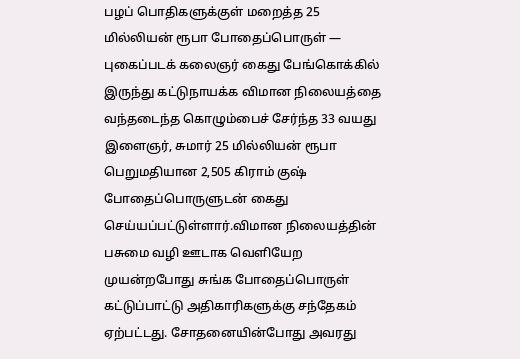பழப் பொதிகளுக்குள் மறைத்த 25 மில்லியன் ரூபா போதைப்பொருள் — புகைப்படக் கலைஞர் கைது பேங்கொக்கில் இருந்து கட்டுநாயக்க விமான நிலையத்தை வந்தடைந்த கொழும்பைச் சேர்ந்த 33 வயது இளைஞர், சுமார் 25 மில்லியன் ரூபா பெறுமதியான 2,505 கிராம் குஷ் போதைப்பொருளுடன் கைது செய்யப்பட்டுள்ளார்.விமான நிலையத்தின் பசுமை வழி ஊடாக வெளியேற முயன்றபோது சுங்க போதைப்பொருள் கட்டுப்பாட்டு அதிகாரிகளுக்கு சந்தேகம் ஏற்பட்டது. சோதனையின்போது அவரது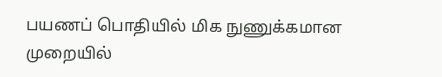பயணப் பொதியில் மிக நுணுக்கமான முறையில்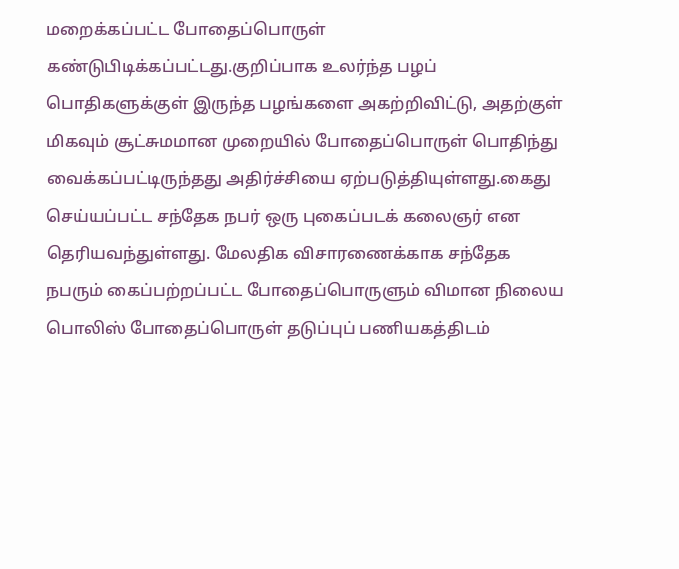மறைக்கப்பட்ட போதைப்பொருள் கண்டுபிடிக்கப்பட்டது.குறிப்பாக உலர்ந்த பழப் பொதிகளுக்குள் இருந்த பழங்களை அகற்றிவிட்டு, அதற்குள் மிகவும் சூட்சுமமான முறையில் போதைப்பொருள் பொதிந்து வைக்கப்பட்டிருந்தது அதிர்ச்சியை ஏற்படுத்தியுள்ளது.கைது செய்யப்பட்ட சந்தேக நபர் ஒரு புகைப்படக் கலைஞர் என தெரியவந்துள்ளது. மேலதிக விசாரணைக்காக சந்தேக நபரும் கைப்பற்றப்பட்ட போதைப்பொருளும் விமான நிலைய பொலிஸ் போதைப்பொருள் தடுப்புப் பணியகத்திடம்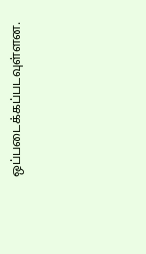ஒப்படைக்கப்படவுள்ளன.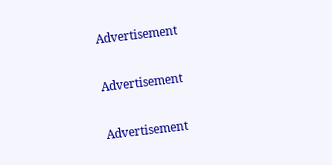Advertisement

Advertisement

Advertisement